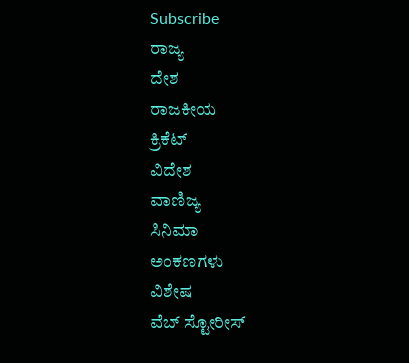Subscribe
ರಾಜ್ಯ
ದೇಶ
ರಾಜಕೀಯ
ಕ್ರಿಕೆಟ್
ವಿದೇಶ
ವಾಣಿಜ್ಯ
ಸಿನಿಮಾ
ಅಂಕಣಗಳು
ವಿಶೇಷ
ವೆಬ್ ಸ್ಟೋರೀಸ್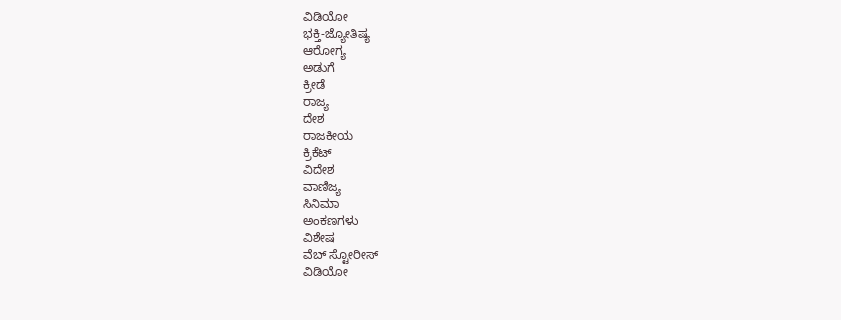ವಿಡಿಯೋ
ಭಕ್ತಿ-ಜ್ಯೋತಿಷ್ಯ
ಆರೋಗ್ಯ
ಅಡುಗೆ
ಕ್ರೀಡೆ
ರಾಜ್ಯ
ದೇಶ
ರಾಜಕೀಯ
ಕ್ರಿಕೆಟ್
ವಿದೇಶ
ವಾಣಿಜ್ಯ
ಸಿನಿಮಾ
ಅಂಕಣಗಳು
ವಿಶೇಷ
ವೆಬ್ ಸ್ಟೋರೀಸ್
ವಿಡಿಯೋ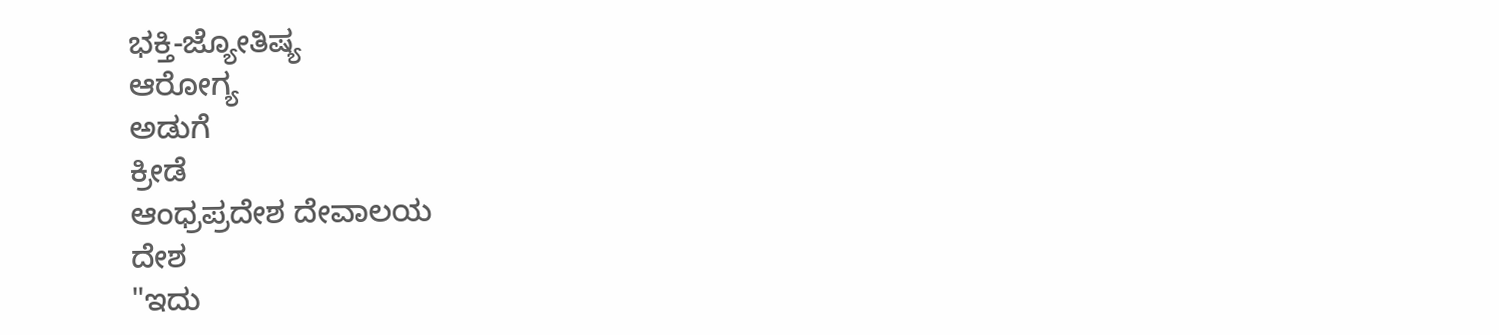ಭಕ್ತಿ-ಜ್ಯೋತಿಷ್ಯ
ಆರೋಗ್ಯ
ಅಡುಗೆ
ಕ್ರೀಡೆ
ಆಂಧ್ರಪ್ರದೇಶ ದೇವಾಲಯ
ದೇಶ
"ಇದು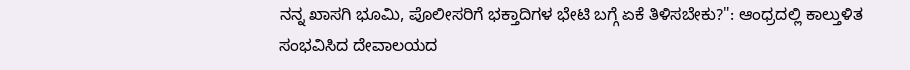ನನ್ನ ಖಾಸಗಿ ಭೂಮಿ, ಪೊಲೀಸರಿಗೆ ಭಕ್ತಾದಿಗಳ ಭೇಟಿ ಬಗ್ಗೆ ಏಕೆ ತಿಳಿಸಬೇಕು?": ಆಂಧ್ರದಲ್ಲಿ ಕಾಲ್ತುಳಿತ ಸಂಭವಿಸಿದ ದೇವಾಲಯದ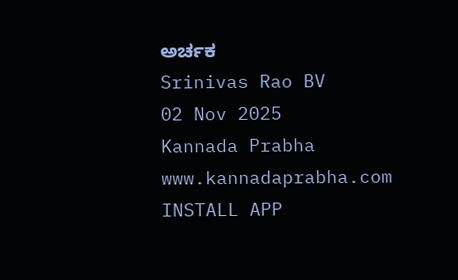ಅರ್ಚಕ
Srinivas Rao BV
02 Nov 2025
Kannada Prabha
www.kannadaprabha.com
INSTALL APP